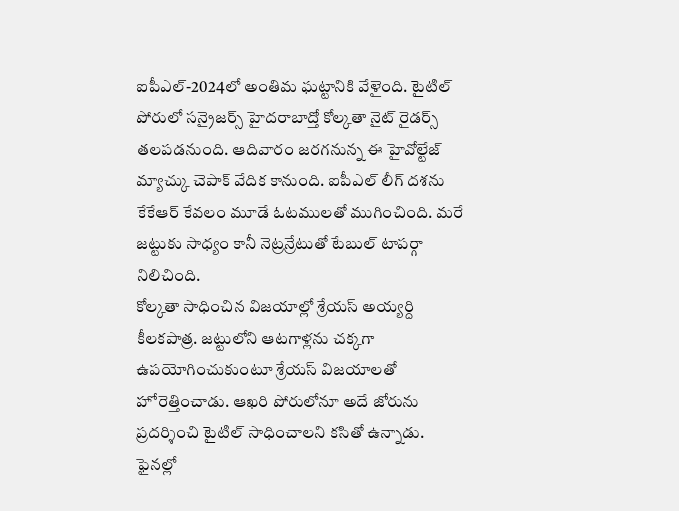ఐపీఎల్-2024లో అంతిమ ఘట్టానికి వేళైంది. టైటిల్ పోరులో సన్రైజర్స్ హైదరాబాద్తో కోల్కతా నైట్ రైడర్స్ తలపడనుంది. ఆదివారం జరగనున్న ఈ హైవోల్టేజ్ మ్యాచ్కు చెపాక్ వేదిక కానుంది. ఐపీఎల్ లీగ్ దశను కేకేఆర్ కేవలం మూడే ఓటములతో ముగించింది. మరే జట్టుకు సాధ్యం కానీ నెట్రన్రేటుతో టేబుల్ టాపర్గా నిలిచింది.
కోల్కతా సాధించిన విజయాల్లో శ్రేయస్ అయ్యర్ది కీలకపాత్ర. జట్టులోని ఆటగాళ్లను చక్కగా ఉపయోగించుకుంటూ శ్రేయస్ విజయాలతో హోరెత్తించాడు. ఆఖరి పోరులోనూ అదే జోరును ప్రదర్శించి టైటిల్ సాధించాలని కసితో ఉన్నాడు. ఫైనల్లో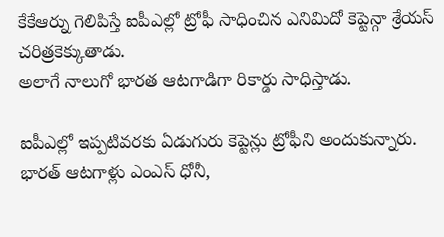కేకేఆర్ను గెలిపిస్తే ఐపీఎల్లో ట్రోఫీ సాధించిన ఎనిమిదో కెప్టెన్గా శ్రేయస్ చరిత్రకెక్కుతాడు.
అలాగే నాలుగో భారత ఆటగాడిగా రికార్డు సాధిస్తాడు.

ఐపీఎల్లో ఇప్పటివరకు ఏడుగురు కెప్టెన్లు ట్రోఫీని అందుకున్నారు. భారత్ ఆటగాళ్లు ఎంఎస్ ధోనీ,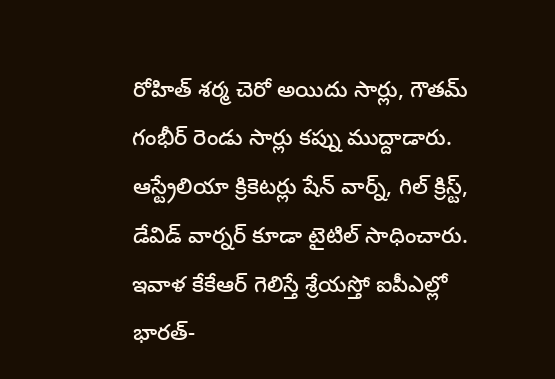రోహిత్ శర్మ చెరో అయిదు సార్లు, గౌతమ్ గంభీర్ రెండు సార్లు కప్ను ముద్దాడారు. ఆస్ట్రేలియా క్రికెటర్లు షేన్ వార్న్, గిల్ క్రిస్ట్, డేవిడ్ వార్నర్ కూడా టైటిల్ సాధించారు. ఇవాళ కేకేఆర్ గెలిస్తే శ్రేయస్తో ఐపీఎల్లో భారత్-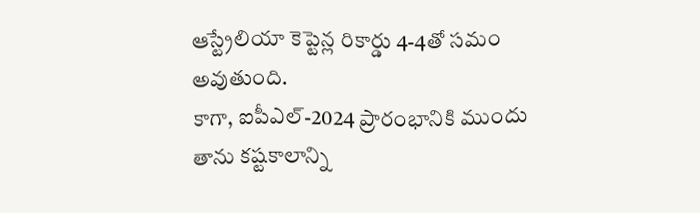ఆస్ట్రేలియా కెప్టెన్ల రికార్డు 4-4తో సమం అవుతుంది.
కాగా, ఐపీఎల్-2024 ప్రారంభానికి ముందు తాను కష్టకాలాన్ని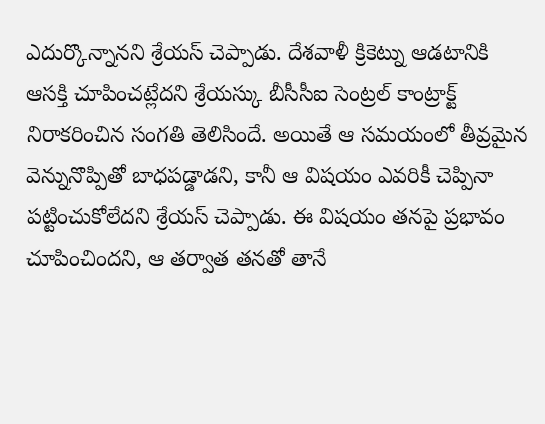ఎదుర్కొన్నానని శ్రేయస్ చెప్పాడు. దేశవాళీ క్రికెట్ను ఆడటానికి ఆసక్తి చూపించట్లేదని శ్రేయస్కు బీసీసీఐ సెంట్రల్ కాంట్రాక్ట్ నిరాకరించిన సంగతి తెలిసిందే. అయితే ఆ సమయంలో తీవ్రమైన వెన్నునొప్పితో బాధపడ్డాడని, కానీ ఆ విషయం ఎవరికీ చెప్పినా పట్టించుకోలేదని శ్రేయస్ చెప్పాడు. ఈ విషయం తనపై ప్రభావం చూపించిందని, ఆ తర్వాత తనతో తానే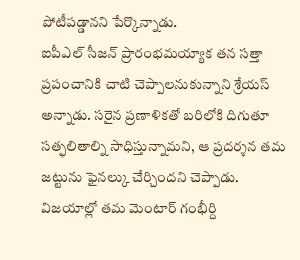పోటీపడ్డానని పేర్కొన్నాడు.
ఐపీఎల్ సీజన్ ప్రారంభమయ్యాక తన సత్తా ప్రపంచానికి చాటి చెప్పాలనుకున్నాని శ్రేయస్ అన్నాడు. సరైన ప్రణాళికతో బరిలోకి దిగుతూ సత్ఫలితాల్ని సాధిస్తున్నామని, ఆ ప్రదర్శన తమ జట్టును ఫైనల్కు చేర్చిందని చెప్పాడు. విజయాల్లో తమ మెంటార్ గంభీర్ది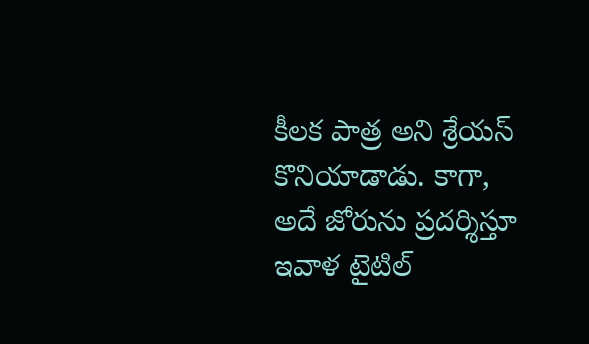కీలక పాత్ర అని శ్రేయస్ కొనియాడాడు. కాగా, అదే జోరును ప్రదర్శిస్తూ ఇవాళ టైటిల్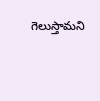గెలుస్తామని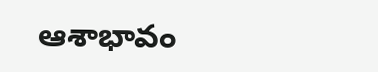ఆశాభావం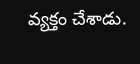వ్యక్తం చేశాడు.